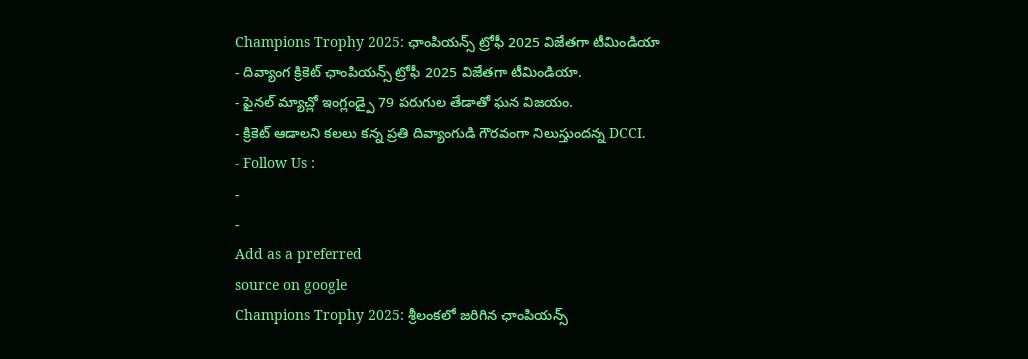Champions Trophy 2025: ఛాంపియన్స్ ట్రోఫీ 2025 విజేతగా టీమిండియా
- దివ్యాంగ క్రికెట్ ఛాంపియన్స్ ట్రోఫీ 2025 విజేతగా టీమిండియా.
- ఫైనల్ మ్యాచ్లో ఇంగ్లండ్పై 79 పరుగుల తేడాతో ఘన విజయం.
- క్రికెట్ ఆడాలని కలలు కన్న ప్రతి దివ్యాంగుడి గౌరవంగా నిలుస్తుందన్న DCCI.
- Follow Us :
-
-
Add as a preferred
source on google
Champions Trophy 2025: శ్రీలంకలో జరిగిన ఛాంపియన్స్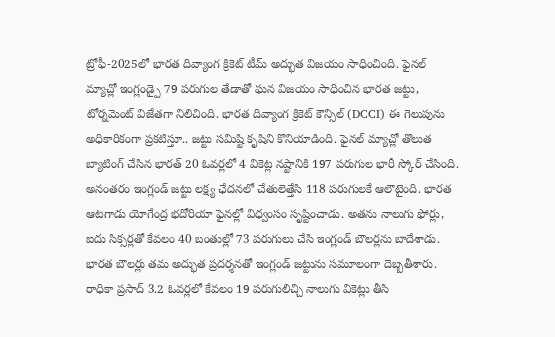ట్రోఫీ-2025లో భారత దివ్యాంగ క్రికెట్ టీమ్ అద్భుత విజయం సాధించింది. ఫైనల్ మ్యాచ్లో ఇంగ్లండ్పై 79 పరుగుల తేడాతో ఘన విజయం సాధించిన భారత జట్టు, టోర్నమెంట్ విజేతగా నిలిచింది. భారత దివ్యాంగ క్రికెట్ కౌన్సిల్ (DCCI) ఈ గెలుపును అధికారికంగా ప్రకటిస్తూ.. జట్టు సమిష్టి కృషిని కొనియాడింది. ఫైనల్ మ్యాచ్లో తొలుత బ్యాటింగ్ చేసిన భారత్ 20 ఓవర్లలో 4 వికెట్ల నష్టానికి 197 పరుగుల భారీ స్కోర్ చేసింది. అనంతరం ఇంగ్లండ్ జట్టు లక్ష్య ఛేదనలో చేతులెత్తేసి 118 పరుగులకే ఆలౌటైంది. భారత ఆటగాడు యోగేంద్ర భదోరియా ఫైనల్లో విధ్వంసం సృష్టించాడు. అతను నాలుగు ఫోర్లు, ఐదు సిక్సర్లతో కేవలం 40 బంతుల్లో 73 పరుగులు చేసి ఇంగ్లండ్ బౌలర్లను బాదేశాడు. భారత బౌలర్లు తమ అద్భుత ప్రదర్శనతో ఇంగ్లండ్ జట్టును సమూలంగా దెబ్బతీశారు. రాధికా ప్రసాద్ 3.2 ఓవర్లలో కేవలం 19 పరుగులిచ్చి నాలుగు వికెట్లు తీసి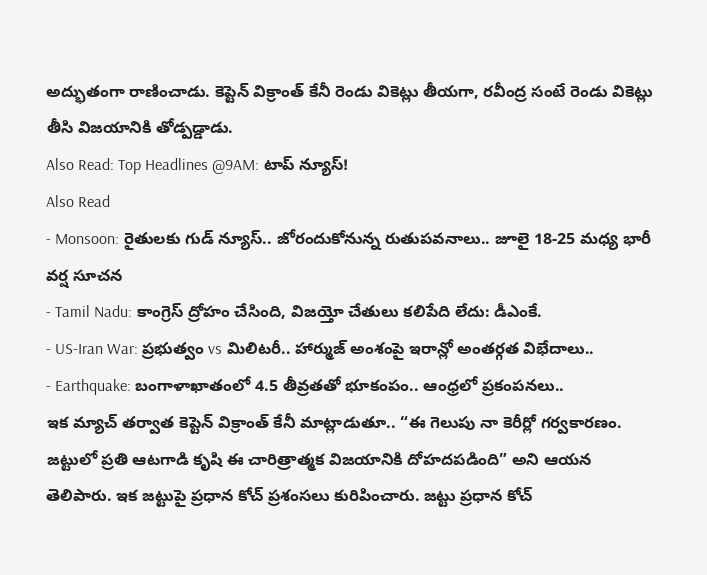అద్భుతంగా రాణించాడు. కెప్టెన్ విక్రాంత్ కేనీ రెండు వికెట్లు తీయగా, రవీంద్ర సంటే రెండు వికెట్లు తీసి విజయానికి తోడ్పడ్డాడు.
Also Read: Top Headlines @9AM: టాప్ న్యూస్!
Also Read
- Monsoon: రైతులకు గుడ్ న్యూస్.. జోరందుకోనున్న రుతుపవనాలు.. జూలై 18-25 మధ్య భారీ వర్ష సూచన
- Tamil Nadu: కాంగ్రెస్ ద్రోహం చేసింది, విజయ్తో చేతులు కలిపేది లేదు: డీఎంకే.
- US-Iran War: ప్రభుత్వం vs మిలిటరీ.. హార్ముజ్ అంశంపై ఇరాన్లో అంతర్గత విభేదాలు..
- Earthquake: బంగాళాఖాతంలో 4.5 తీవ్రతతో భూకంపం.. ఆంధ్రలో ప్రకంపనలు..
ఇక మ్యాచ్ తర్వాత కెప్టెన్ విక్రాంత్ కేనీ మాట్లాడుతూ.. “ఈ గెలుపు నా కెరీర్లో గర్వకారణం. జట్టులో ప్రతి ఆటగాడి కృషి ఈ చారిత్రాత్మక విజయానికి దోహదపడింది” అని ఆయన తెలిపారు. ఇక జట్టుపై ప్రధాన కోచ్ ప్రశంసలు కురిపించారు. జట్టు ప్రధాన కోచ్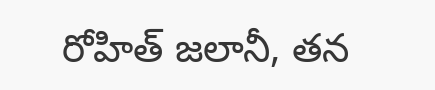రోహిత్ జలానీ, తన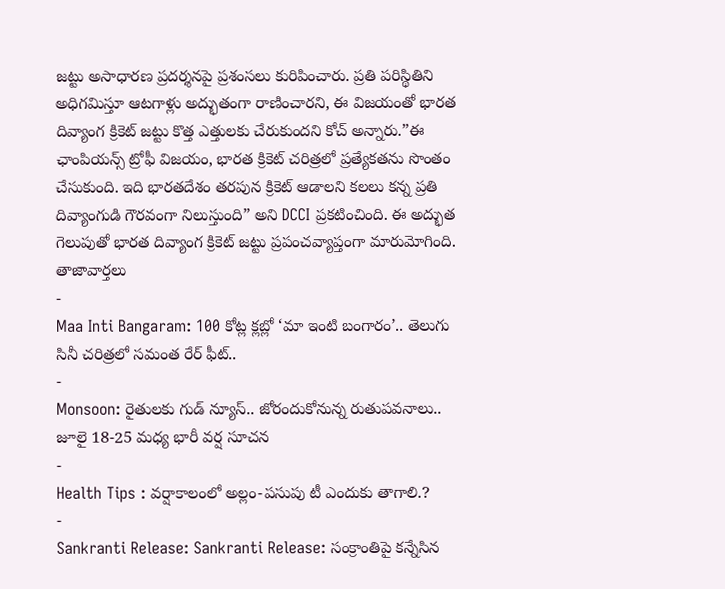జట్టు అసాధారణ ప్రదర్శనపై ప్రశంసలు కురిపించారు. ప్రతి పరిస్థితిని అధిగమిస్తూ ఆటగాళ్లు అద్భుతంగా రాణించారని, ఈ విజయంతో భారత దివ్యాంగ క్రికెట్ జట్టు కొత్త ఎత్తులకు చేరుకుందని కోచ్ అన్నారు.”ఈ ఛాంపియన్స్ ట్రోఫీ విజయం, భారత క్రికెట్ చరిత్రలో ప్రత్యేకతను సొంతం చేసుకుంది. ఇది భారతదేశం తరపున క్రికెట్ ఆడాలని కలలు కన్న ప్రతి దివ్యాంగుడి గౌరవంగా నిలుస్తుంది” అని DCCI ప్రకటించింది. ఈ అద్భుత గెలుపుతో భారత దివ్యాంగ క్రికెట్ జట్టు ప్రపంచవ్యాప్తంగా మారుమోగింది.
తాజావార్తలు
-
Maa Inti Bangaram: 100 కోట్ల క్లబ్లో ‘మా ఇంటి బంగారం’.. తెలుగు సినీ చరిత్రలో సమంత రేర్ ఫీట్..
-
Monsoon: రైతులకు గుడ్ న్యూస్.. జోరందుకోనున్న రుతుపవనాలు.. జూలై 18-25 మధ్య భారీ వర్ష సూచన
-
Health Tips : వర్షాకాలంలో అల్లం-పసుపు టీ ఎందుకు తాగాలి.?
-
Sankranti Release: Sankranti Release: సంక్రాంతిపై కన్నేసిన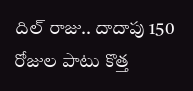దిల్ రాజు.. దాదాపు 150 రోజుల పాటు కొత్త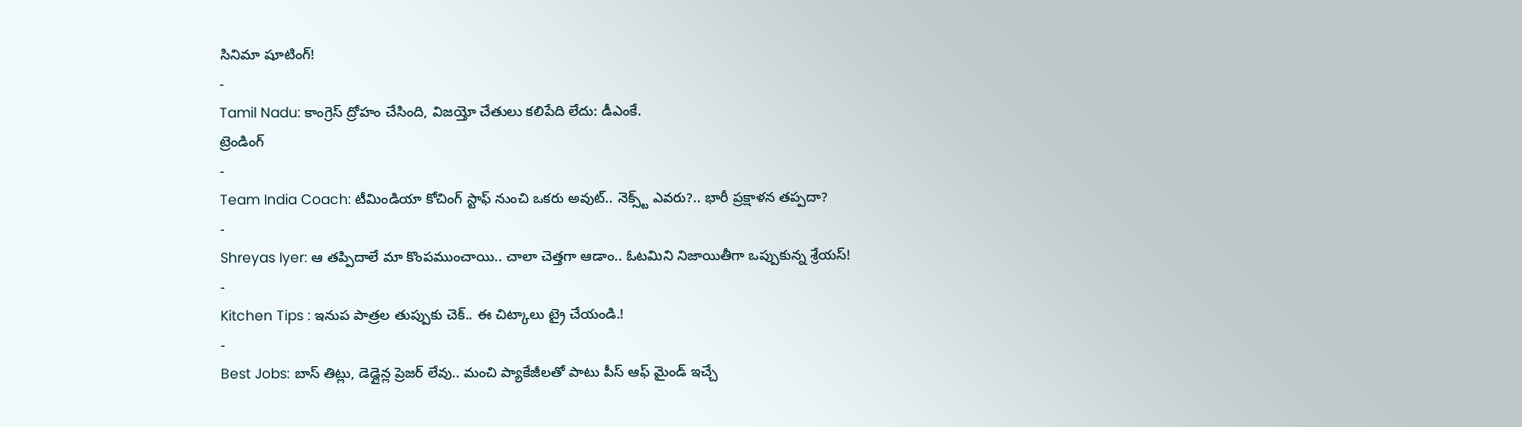సినిమా షూటింగ్!
-
Tamil Nadu: కాంగ్రెస్ ద్రోహం చేసింది, విజయ్తో చేతులు కలిపేది లేదు: డీఎంకే.
ట్రెండింగ్
-
Team India Coach: టీమిండియా కోచింగ్ స్టాఫ్ నుంచి ఒకరు అవుట్.. నెక్స్ట్ ఎవరు?.. భారీ ప్రక్షాళన తప్పదా?
-
Shreyas Iyer: ఆ తప్పిదాలే మా కొంపముంచాయి.. చాలా చెత్తగా ఆడాం.. ఓటమిని నిజాయితీగా ఒప్పుకున్న శ్రేయస్!
-
Kitchen Tips : ఇనుప పాత్రల తుప్పుకు చెక్.. ఈ చిట్కాలు ట్రై చేయండి.!
-
Best Jobs: బాస్ తిట్లు, డెడ్లైన్ల ప్రెజర్ లేవు.. మంచి ప్యాకేజీలతో పాటు పీస్ ఆఫ్ మైండ్ ఇచ్చే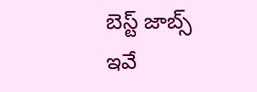బెస్ట్ జాబ్స్ ఇవే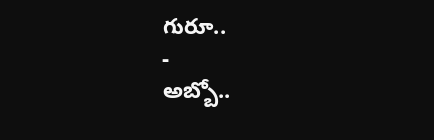గురూ..
-
అబ్బో..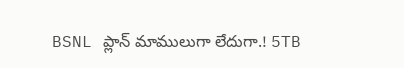BSNL ప్లాన్ మాములుగా లేదుగా.! 5TB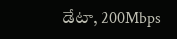డేటా, 200Mbps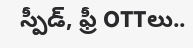స్పీడ్, ఫ్రీ OTTలు..